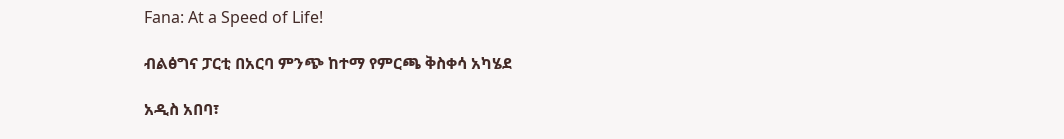Fana: At a Speed of Life!

ብልፅግና ፓርቲ በአርባ ምንጭ ከተማ የምርጫ ቅስቀሳ አካሄደ

አዲስ አበባ፣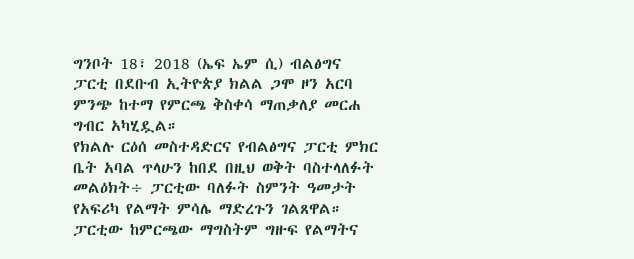ግንቦት 18፣ 2018 (ኤፍ ኤም ሲ) ብልፅግና ፓርቲ በደቡብ ኢትዮጵያ ክልል ጋሞ ዞን አርባ ምንጭ ከተማ የምርጫ ቅስቀሳ ማጠቃለያ መርሐ ግብር አካሂዷል።
የክልሉ ርዕሰ መስተዳድርና የብልፅግና ፓርቲ ምክር ቤት አባል ጥላሁን ከበደ በዚህ ወቅት ባስተላለፉት መልዕክት÷ ፓርቲው ባለፉት ስምንት ዓመታት የአፍሪካ የልማት ምሳሌ ማድረጉን ገልጸዋል።
ፓርቲው ከምርጫው ማግስትም ግዙፍ የልማትና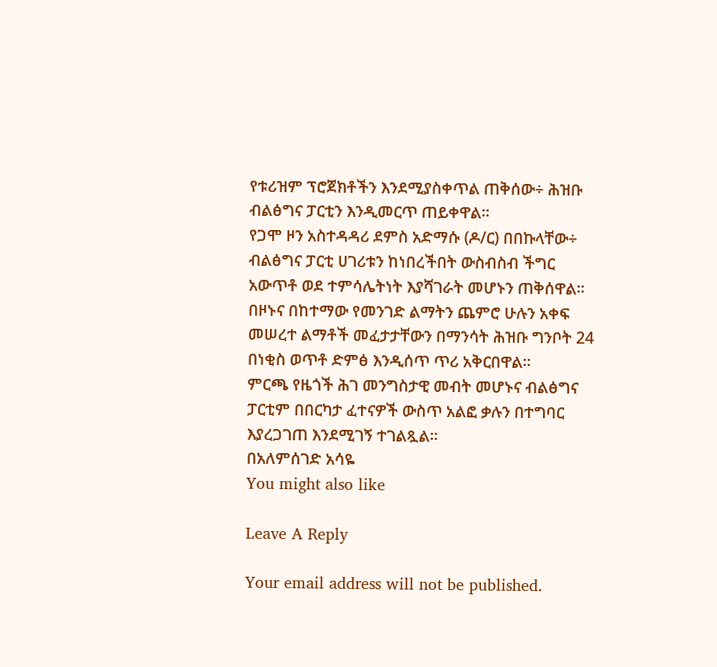የቱሪዝም ፕሮጀክቶችን እንደሚያስቀጥል ጠቅሰው÷ ሕዝቡ ብልፅግና ፓርቲን እንዲመርጥ ጠይቀዋል።
የጋሞ ዞን አስተዳዳሪ ደምስ አድማሱ (ዶ/ር) በበኩላቸው÷ ብልፅግና ፓርቲ ሀገሪቱን ከነበረችበት ውስብስብ ችግር አውጥቶ ወደ ተምሳሌትነት እያሻገራት መሆኑን ጠቅሰዋል።
በዞኑና በከተማው የመንገድ ልማትን ጨምሮ ሁሉን አቀፍ መሠረተ ልማቶች መፈታታቸውን በማንሳት ሕዝቡ ግንቦት 24 በነቂስ ወጥቶ ድምፅ እንዲሰጥ ጥሪ አቅርበዋል።
ምርጫ የዜጎች ሕገ መንግስታዊ መብት መሆኑና ብልፅግና ፓርቲም በበርካታ ፈተናዎች ውስጥ አልፎ ቃሉን በተግባር እያረጋገጠ እንደሚገኝ ተገልጿል።
በአለምሰገድ አሳዬ
You might also like

Leave A Reply

Your email address will not be published.